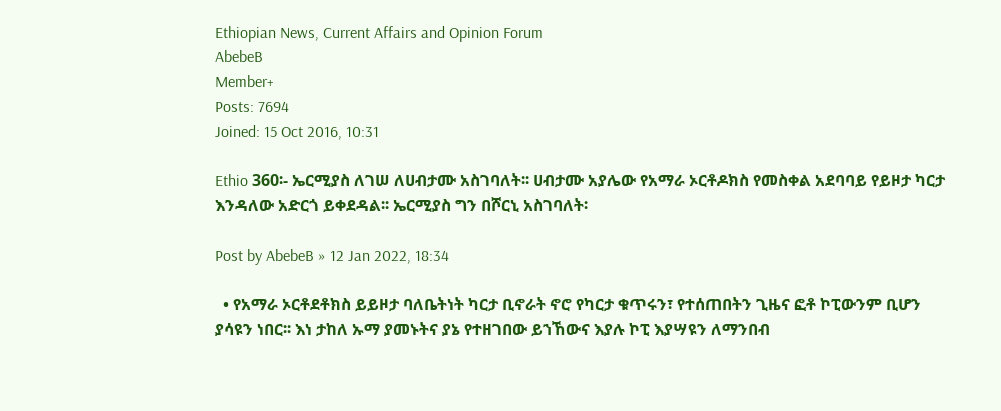Ethiopian News, Current Affairs and Opinion Forum
AbebeB
Member+
Posts: 7694
Joined: 15 Oct 2016, 10:31

Ethio 360፡- ኤርሚያስ ለገሠ ለሀብታሙ አስገባለት፡፡ ሀብታሙ አያሌው የአማራ ኦርቶዶክስ የመስቀል አደባባይ የይዞታ ካርታ እንዳለው አድርጎ ይቀደዳል፡፡ ኤርሚያስ ግን በሾርኒ አስገባለት፡

Post by AbebeB » 12 Jan 2022, 18:34

  • የአማራ ኦርቶደቶክስ ይይዞታ ባለቤትነት ካርታ ቢኖራት ኖሮ የካርታ ቁጥሩን፣ የተሰጠበትን ጊዜና ፎቶ ኮፒውንም ቢሆን ያሳዩን ነበር፡፡ እነ ታከለ ኡማ ያመኑትና ያኔ የተዘገበው ይኀኸውና እያሉ ኮፒ እያሣዩን ለማንበብ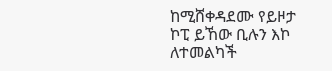ከሚሸቀዳደሙ የይዞታ ኮፒ ይኸው ቢሉን እኮ ለተመልካች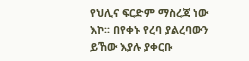የህሊና ፍርድም ማስረጃ ነው እኮ፡፡ በየቀኑ የረባ ያልረባውን ይኸው እያሉ ያቀርቡ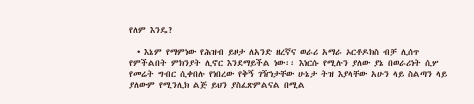የለም እንዴ?

  • እኔም የማምነው የሕዝብ ይዞታ ለአንድ ዘረኛና ወራሪ አማራ ኦርቶዶክስ ብቻ ሊሰጥ የምችልበት ምክንያት ሊኖር እንደማይችል ነው፡፡ እነርሱ የሚሉን ያለው ያኔ በወራሪነት ሲሦ የመሬት ግብር ሲቀበሉ የነበረው የቅኝ ገዥነታቸው ሁኔታ ትዝ እያላቸው አሁን ላይ ስልጣን ላይ ያለውም የሚንሊክ ልጅ ይህን ያስፈጽምልናል በሚል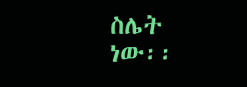ስሌት ነው፡፡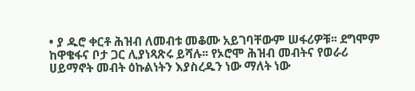• ያ ዱሮ ቀርቶ ሕዝብ ለመብቱ መቆሙ አይገባቸውም ሠፋሪዎቹ፡፡ ደግሞም ከዋቄፋና ቦታ ጋር ሊያነጻጽሩ ይሻሉ፡፡ የኦሮሞ ሕዝብ መብትና የወራሪ ሀይማኖት መብት ዕኩልነትን እያስረዱን ነው ማለት ነው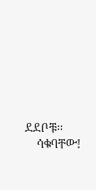ደደቦቹ፡፡
    ሳቁባቸው!